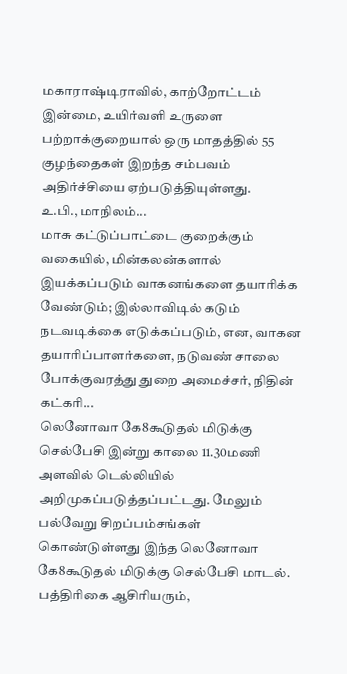மகாராஷ்டிராவில், காற்றோட்டம் இன்மை, உயிர்வளி உருளை பற்றாக்குறையால் ஒரு மாதத்தில் 55 குழந்தைகள் இறந்த சம்பவம் அதிர்ச்சியை ஏற்படுத்தியுள்ளது.
உ.பி., மாநிலம்...
மாசு கட்டுப்பாட்டை குறைக்கும் வகையில், மின்கலன்களால் இயக்கப்படும் வாகனங்களை தயாரிக்க வேண்டும்; இல்லாவிடில் கடும் நடவடிக்கை எடுக்கப்படும், என, வாகன தயாரிப்பாளர்களை, நடுவண் சாலை போக்குவரத்து துறை அமைச்சர், நிதின் கட்கரி...
லெனோவா கே8கூடுதல் மிடுக்கு செல்பேசி இன்று காலை 11.30மணி அளவில் டெல்லியில் அறிமுகப்படுத்தப்பட்டது. மேலும் பல்வேறு சிறப்பம்சங்கள் கொண்டுள்ளது இந்த லெனோவா கே8கூடுதல் மிடுக்கு செல்பேசி மாடல்.
பத்திரிகை ஆசிரியரும்,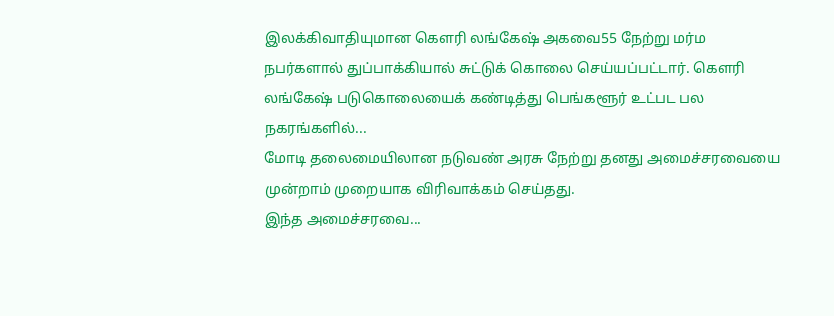இலக்கிவாதியுமான கௌரி லங்கேஷ் அகவை55 நேற்று மர்ம நபர்களால் துப்பாக்கியால் சுட்டுக் கொலை செய்யப்பட்டார். கௌரி லங்கேஷ் படுகொலையைக் கண்டித்து பெங்களூர் உட்பட பல நகரங்களில்...
மோடி தலைமையிலான நடுவண் அரசு நேற்று தனது அமைச்சரவையை முன்றாம் முறையாக விரிவாக்கம் செய்தது.
இந்த அமைச்சரவை...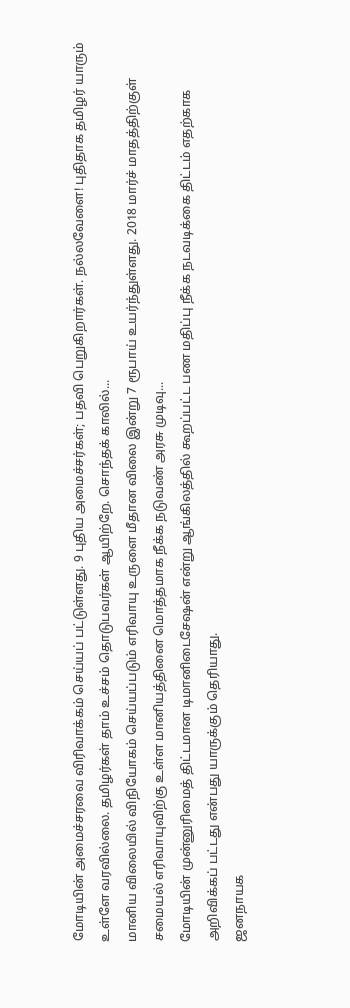மோடியின் அமைச்சரவை விரிவாக்கம் செய்யப் பட்டுள்ளது. 9 புதிய அமைச்சர்கள்; பதவி பெறுகிறார்கள். நல்லவேளை! புதிதாக தமிழர் யாரும் உள்ளே வரவில்லை. தமிழர்கள் தாம் உச்சம் தொடுபவர்கள் ஆயிற்றே. சொந்தக் காலில்...
மானிய விலையில் விநியோகம் செய்யப்படும் எரிவாயு உருளை மீதான விலை இன்று 7 ரூபாய் உயர்ந்துள்ளது. 2018 மார்ச் மாதத்திற்குள் சமையல் எரிவாயுவிற்கு உள்ள மானியத்தினை மொத்தமாக நீக்க நடுவண் அரசு முடிவு...
மோடியின் முன்னுரிமைத் திட்டமான டிமானிடைசேஷன் என்று ஆங்கிலத்தில் கூறப்பட்ட பண மதிப்பு நீக்க நடவடிக்கை திட்டம் எதற்காக அறிவிக்கப் பட்டது என்பது யாருக்கும் தெரியாது.
ஜனநாயக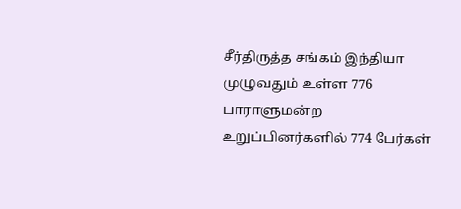சீர்திருத்த சங்கம் இந்தியா முழுவதும் உள்ள 776 பாராளுமன்ற உறுப்பினர்களில் 774 பேர்கள்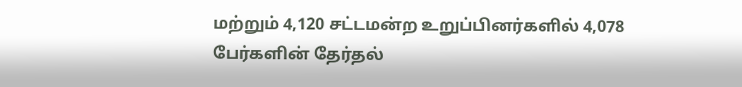மற்றும் 4,120 சட்டமன்ற உறுப்பினர்களில் 4,078 பேர்களின் தேர்தல்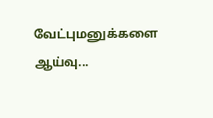வேட்புமனுக்களை ஆய்வு...